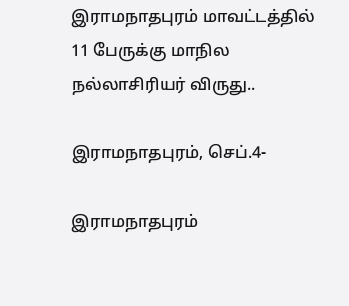இராமநாதபுரம் மாவட்டத்தில் 11 பேருக்கு மாநில நல்லாசிரியர் விருது..

இராமநாதபுரம், செப்.4-

இராமநாதபுரம்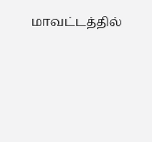மாவட்டத்தில்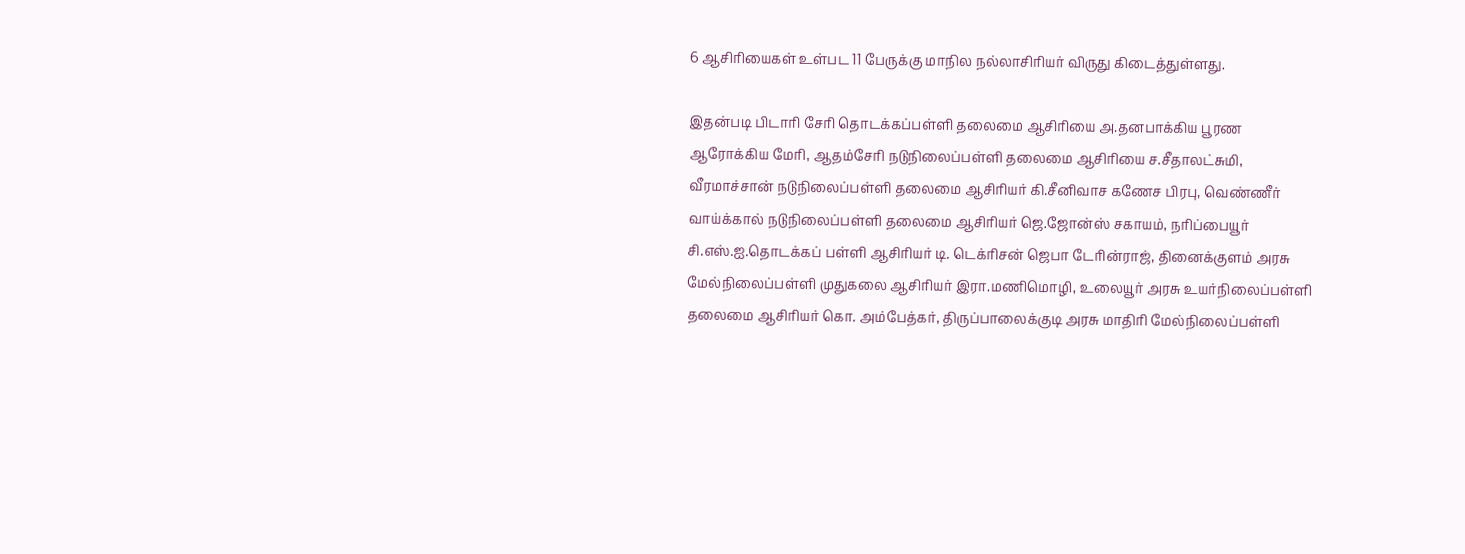6 ஆசிரியைகள் உள்பட 11 பேருக்கு மாநில நல்லாசிரியர் விருது கிடைத்துள்ளது.

இதன்படி பிடாரி சேரி தொடக்கப்பள்ளி தலைமை ஆசிரியை அ.தனபாக்கிய பூரண ஆரோக்கிய மேரி, ஆதம்சேரி நடுநிலைப்பள்ளி தலைமை ஆசிரியை ச.சீதாலட்சுமி,  வீரமாச்சான் நடுநிலைப்பள்ளி தலைமை ஆசிரியர் கி.சீனிவாச கணேச பிரபு, வெண்ணீர் வாய்க்கால் நடுநிலைப்பள்ளி தலைமை ஆசிரியர் ஜெ.ஜோன்ஸ் சகாயம், நரிப்பையூர் சி.எஸ்.ஐ.தொடக்கப் பள்ளி ஆசிரியர் டி. டெக்ரிசன் ஜெபா டேரின்ராஜ், தினைக்குளம் அரசு மேல்நிலைப்பள்ளி முதுகலை ஆசிரியர் இரா.மணிமொழி, உலையூர் அரசு உயர்நிலைப்பள்ளி தலைமை ஆசிரியர் கொ. அம்பேத்கர், திருப்பாலைக்குடி அரசு மாதிரி மேல்நிலைப்பள்ளி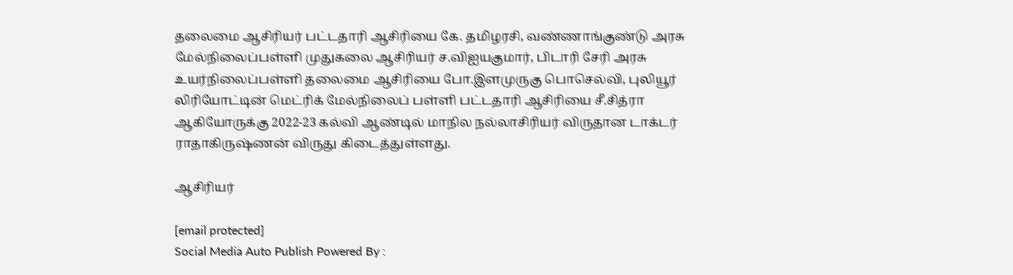தலைமை ஆசிரியர் பட்டதாரி ஆசிரியை கே. தமிழரசி, வண்ணாங்குண்டு அரசு மேல்நிலைப்பள்ளி முதுகலை ஆசிரியர் ச.விஐயகுமார், பிடாரி சேரி அரசு உயர்நிலைப்பள்ளி தலைமை ஆசிரியை போ.இளமுருகு பொசெல்வி, புலியூர் லிரியோட்டின் மெட்ரிக் மேல்நிலைப் பள்ளி பட்டதாரி ஆசிரியை சீ.சித்ரா ஆகியோருக்கு 2022-23 கல்வி ஆண்டில் மாநில நல்லாசிரியர் விருதான டாக்டர் ராதாகிருஷ்ணன் விருது கிடைத்துள்ளது.

ஆசிரியர்

[email protected]
Social Media Auto Publish Powered By :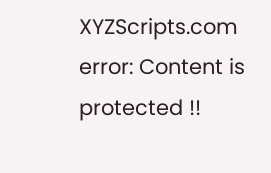XYZScripts.com
error: Content is protected !!